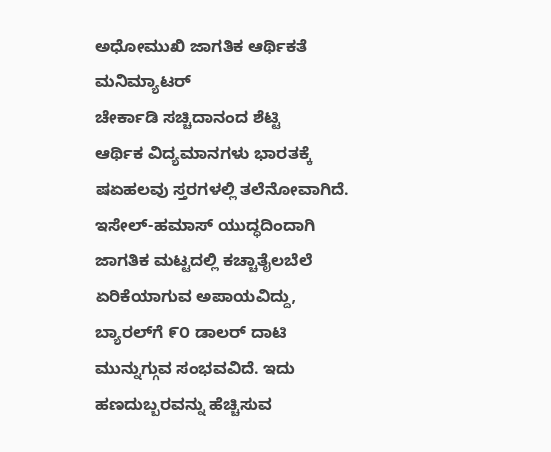ಅಧೋಮುಖಿ ಜಾಗತಿಕ ಆರ್ಥಿಕತೆ
ಮನಿಮ್ಯಾಟರ್‌
ಚೇರ್ಕಾಡಿ ಸಚ್ಚಿದಾನಂದ ಶೆಟ್ಟಿ
ಆರ್ಥಿಕ ವಿದ್ಯಮಾನಗಳು ಭಾರತಕ್ಕೆ ಷಏಹಲವು ಸ್ತರಗಳಲ್ಲಿ ತಲೆನೋವಾಗಿದೆ. ಇಸೇಲ್-ಹಮಾಸ್ ಯುದ್ಧದಿಂದಾಗಿ ಜಾಗತಿಕ ಮಟ್ಟದಲ್ಲಿ ಕಚ್ಚಾತೈಲಬೆಲೆ ಏರಿಕೆಯಾಗುವ ಅಪಾಯವಿದ್ದು, ಬ್ಯಾರಲ್‌ಗೆ ೯೦ ಡಾಲರ್ ದಾಟಿ ಮುನ್ನುಗ್ಗುವ ಸಂಭವವಿದೆ. ಇದು ಹಣದುಬ್ಬರವನ್ನು ಹೆಚ್ಚಿಸುವ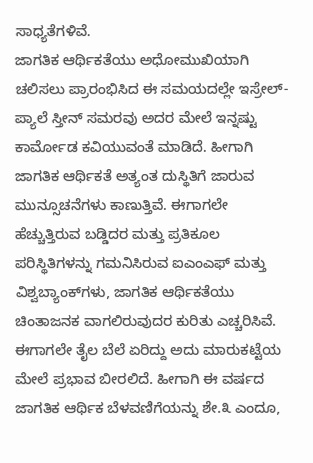ಸಾಧ್ಯತೆಗಳಿವೆ.
ಜಾಗತಿಕ ಆರ್ಥಿಕತೆಯು ಅಧೋಮುಖಿಯಾಗಿ ಚಲಿಸಲು ಪ್ರಾರಂಭಿಸಿದ ಈ ಸಮಯದಲ್ಲೇ ಇಸ್ರೇಲ್-ಪ್ಯಾಲೆ ಸ್ತೀನ್ ಸಮರವು ಅದರ ಮೇಲೆ ಇನ್ನಷ್ಟು ಕಾರ್ಮೋಡ ಕವಿಯುವಂತೆ ಮಾಡಿದೆ. ಹೀಗಾಗಿ ಜಾಗತಿಕ ಆರ್ಥಿಕತೆ ಅತ್ಯಂತ ದುಸ್ಥಿತಿಗೆ ಜಾರುವ ಮುನ್ಸೂಚನೆಗಳು ಕಾಣುತ್ತಿವೆ. ಈಗಾಗಲೇ ಹೆಚ್ಚುತ್ತಿರುವ ಬಡ್ಡಿದರ ಮತ್ತು ಪ್ರತಿಕೂಲ ಪರಿಸ್ಥಿತಿಗಳನ್ನು ಗಮನಿಸಿರುವ ಐಎಂಎಫ್ ಮತ್ತು ವಿಶ್ವಬ್ಯಾಂಕ್‌ಗಳು, ಜಾಗತಿಕ ಆರ್ಥಿಕತೆಯು ಚಿಂತಾಜನಕ ವಾಗಲಿರುವುದರ ಕುರಿತು ಎಚ್ಚರಿಸಿವೆ.
ಈಗಾಗಲೇ ತೈಲ ಬೆಲೆ ಏರಿದ್ದು ಅದು ಮಾರುಕಟ್ಟೆಯ ಮೇಲೆ ಪ್ರಭಾವ ಬೀರಲಿದೆ. ಹೀಗಾಗಿ ಈ ವರ್ಷದ ಜಾಗತಿಕ ಆರ್ಥಿಕ ಬೆಳವಣಿಗೆಯನ್ನು ಶೇ.೩ ಎಂದೂ,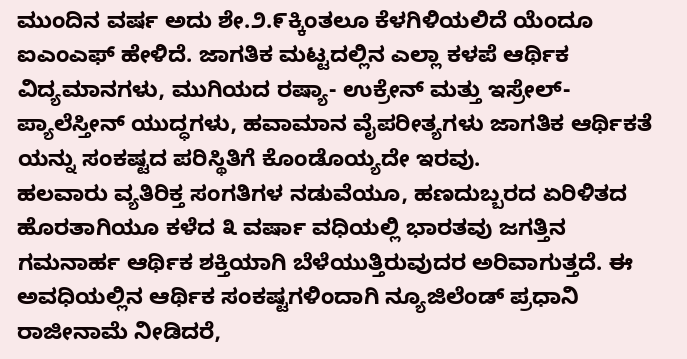ಮುಂದಿನ ವರ್ಷ ಅದು ಶೇ.೨.೯ಕ್ಕಿಂತಲೂ ಕೆಳಗಿಳಿಯಲಿದೆ ಯೆಂದೂ ಐಎಂಎಫ್ ಹೇಳಿದೆ. ಜಾಗತಿಕ ಮಟ್ಟದಲ್ಲಿನ ಎಲ್ಲಾ ಕಳಪೆ ಆರ್ಥಿಕ ವಿದ್ಯಮಾನಗಳು, ಮುಗಿಯದ ರಷ್ಯಾ- ಉಕ್ರೇನ್ ಮತ್ತು ಇಸ್ರೇಲ್-ಪ್ಯಾಲೆಸ್ತೀನ್ ಯುದ್ಧಗಳು, ಹವಾಮಾನ ವೈಪರೀತ್ಯಗಳು ಜಾಗತಿಕ ಆರ್ಥಿಕತೆ ಯನ್ನು ಸಂಕಷ್ಟದ ಪರಿಸ್ಥಿತಿಗೆ ಕೊಂಡೊಯ್ಯದೇ ಇರವು.
ಹಲವಾರು ವ್ಯತಿರಿಕ್ತ ಸಂಗತಿಗಳ ನಡುವೆಯೂ, ಹಣದುಬ್ಬರದ ಏರಿಳಿತದ ಹೊರತಾಗಿಯೂ ಕಳೆದ ೩ ವರ್ಷಾ ವಧಿಯಲ್ಲಿ ಭಾರತವು ಜಗತ್ತಿನ ಗಮನಾರ್ಹ ಆರ್ಥಿಕ ಶಕ್ತಿಯಾಗಿ ಬೆಳೆಯುತ್ತಿರುವುದರ ಅರಿವಾಗುತ್ತದೆ. ಈ ಅವಧಿಯಲ್ಲಿನ ಆರ್ಥಿಕ ಸಂಕಷ್ಟಗಳಿಂದಾಗಿ ನ್ಯೂಜಿಲೆಂಡ್ ಪ್ರಧಾನಿ ರಾಜೀನಾಮೆ ನೀಡಿದರೆ,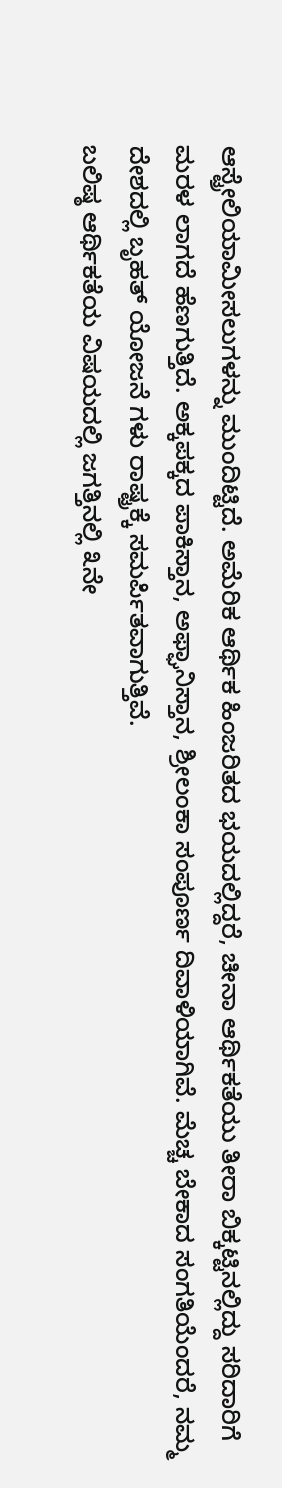ಆಸ್ಟ್ರೇಲಿಯಾಮೀಸಲುಗಳನ್ನು ಮುಂದಿಟ್ಟಿದೆ. ಅಮೆರಿಕ ಆರ್ಥಿಕ ಹಿಂಜರಿತದ ಭಯದಲ್ಲಿದ್ದರೆ, ಚೀನಾ ಆರ್ಥಿಕತೆಯು ತೀರಾ ಬಿಕ್ಕಟ್ಟಿನಲ್ಲಿದ್ದು ಸರಿದಾರಿಗೆ ಮರಳ ಲಾಗದೆ ಹೆಣಗುತ್ತಿದೆ. ಅಕ್ಕಪಕ್ಕದ ಪಾಕಿಸ್ತಾನ, ಅಫ್ಘಾನಿಸ್ತಾನ, ಶ್ರೀಲಂಕಾ ಸಂಪೂರ್ಣ ದಿವಾಳಿಯಾಗಿವೆ. ಮೆಚ್ಚ ಬೇಕಾದ ಸಂಗತಿಯೆಂದರೆ, ನಮ್ಮ ದೇಶದಲ್ಲಿ ಬೃಹತ್ ಯೋಜನೆ ಗಳು ರಾಷ್ಟ್ರಕ್ಕೆ ಸಮರ್ಪಿತವಾಗುತ್ತಿವೆ.
ಬಲಿಷ್ಠ ಆರ್ಥಿಕತೆಯ ವಿಷಯದಲ್ಲಿ ಜಗತ್ತಿನಲ್ಲಿ ೩ನೇ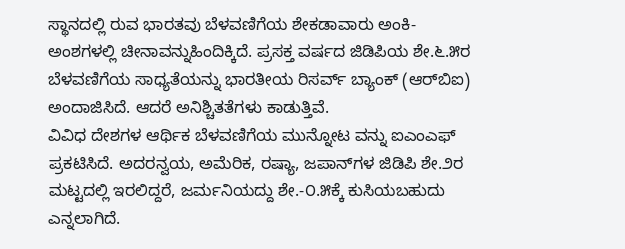ಸ್ಥಾನದಲ್ಲಿ ರುವ ಭಾರತವು ಬೆಳವಣಿಗೆಯ ಶೇಕಡಾವಾರು ಅಂಕಿ- ಅಂಶಗಳಲ್ಲಿ ಚೀನಾವನ್ನುಹಿಂದಿಕ್ಕಿದೆ. ಪ್ರಸಕ್ತ ವರ್ಷದ ಜಿಡಿಪಿಯ ಶೇ.೬.೫ರ ಬೆಳವಣಿಗೆಯ ಸಾಧ್ಯತೆಯನ್ನು ಭಾರತೀಯ ರಿಸರ್ವ್ ಬ್ಯಾಂಕ್ (ಆರ್‌ಬಿಐ) ಅಂದಾಜಿಸಿದೆ. ಆದರೆ ಅನಿಶ್ಚಿತತೆಗಳು ಕಾಡುತ್ತಿವೆ.
ವಿವಿಧ ದೇಶಗಳ ಆರ್ಥಿಕ ಬೆಳವಣಿಗೆಯ ಮುನ್ನೋಟ ವನ್ನು ಐಎಂಎಫ್ ಪ್ರಕಟಿಸಿದೆ. ಅದರನ್ವಯ, ಅಮೆರಿಕ, ರಷ್ಯಾ, ಜಪಾನ್‌ಗಳ ಜಿಡಿಪಿ ಶೇ.೨ರ ಮಟ್ಟದಲ್ಲಿ ಇರಲಿದ್ದರೆ, ಜರ್ಮನಿಯದ್ದು ಶೇ.-೦.೫ಕ್ಕೆ ಕುಸಿಯಬಹುದು ಎನ್ನಲಾಗಿದೆ.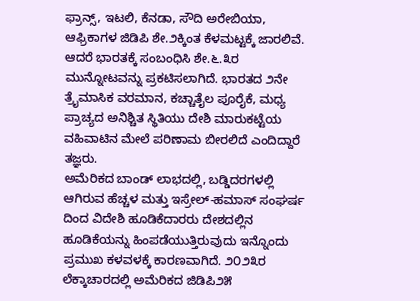ಫ್ರಾನ್ಸ್, ಇಟಲಿ, ಕೆನಡಾ, ಸೌದಿ ಅರೇಬಿಯಾ, ಆಫ್ರಿಕಾಗಳ ಜಿಡಿಪಿ ಶೇ.೨ಕ್ಕಿಂತ ಕೆಳಮಟ್ಟಕ್ಕೆ ಜಾರಲಿವೆ. ಆದರೆ ಭಾರತಕ್ಕೆ ಸಂಬಂಧಿಸಿ ಶೇ.೬.೩ರ ಮುನ್ನೋಟವನ್ನು ಪ್ರಕಟಿಸಲಾಗಿದೆ. ಭಾರತದ ೨ನೇ ತ್ರೈಮಾಸಿಕ ವರಮಾನ, ಕಚ್ಚಾತೈಲ ಪೂರೈಕೆ, ಮಧ್ಯ ಪ್ರಾಚ್ಯದ ಅನಿಶ್ಚಿತ ಸ್ಥಿತಿಯು ದೇಶಿ ಮಾರುಕಟ್ಟೆಯ ವಹಿವಾಟಿನ ಮೇಲೆ ಪರಿಣಾಮ ಬೀರಲಿದೆ ಎಂದಿದ್ದಾರೆ ತಜ್ಞರು.
ಅಮೆರಿಕದ ಬಾಂಡ್ ಲಾಭದಲ್ಲಿ, ಬಡ್ಡಿದರಗಳಲ್ಲಿ ಆಗಿರುವ ಹೆಚ್ಚಳ ಮತ್ತು ಇಸ್ರೇಲ್-ಹಮಾಸ್ ಸಂಘರ್ಷ ದಿಂದ ವಿದೇಶಿ ಹೂಡಿಕೆದಾರರು ದೇಶದಲ್ಲಿನ ಹೂಡಿಕೆಯನ್ನು ಹಿಂಪಡೆಯುತ್ತಿರುವುದು ಇನ್ನೊಂದು ಪ್ರಮುಖ ಕಳವಳಕ್ಕೆ ಕಾರಣವಾಗಿದೆ. ೨೦೨೩ರ ಲೆಕ್ಕಾಚಾರದಲ್ಲಿ ಅಮೆರಿಕದ ಜಿಡಿಪಿ೨೫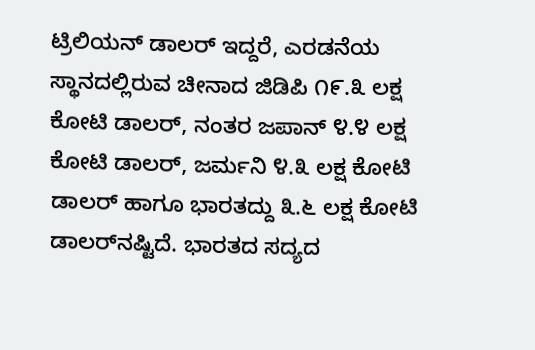ಟ್ರಿಲಿಯನ್ ಡಾಲರ್ ಇದ್ದರೆ, ಎರಡನೆಯ ಸ್ಥಾನದಲ್ಲಿರುವ ಚೀನಾದ ಜಿಡಿಪಿ ೧೯.೩ ಲಕ್ಷ ಕೋಟಿ ಡಾಲರ್, ನಂತರ ಜಪಾನ್ ೪.೪ ಲಕ್ಷ ಕೋಟಿ ಡಾಲರ್, ಜರ್ಮನಿ ೪.೩ ಲಕ್ಷ ಕೋಟಿ ಡಾಲರ್ ಹಾಗೂ ಭಾರತದ್ದು ೩.೬ ಲಕ್ಷ ಕೋಟಿ ಡಾಲರ್‌ನಷ್ಟಿದೆ. ಭಾರತದ ಸದ್ಯದ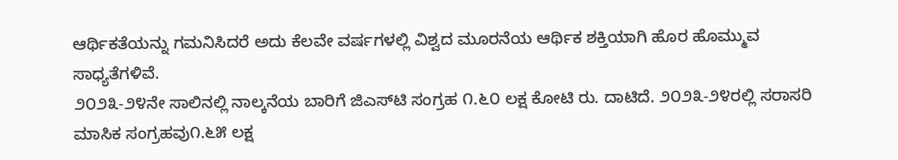ಆರ್ಥಿಕತೆಯನ್ನು ಗಮನಿಸಿದರೆ ಅದು ಕೆಲವೇ ವರ್ಷಗಳಲ್ಲಿ ವಿಶ್ವದ ಮೂರನೆಯ ಆರ್ಥಿಕ ಶಕ್ತಿಯಾಗಿ ಹೊರ ಹೊಮ್ಮುವ ಸಾಧ್ಯತೆಗಳಿವೆ.
೨೦೨೩-೨೪ನೇ ಸಾಲಿನಲ್ಲಿ ನಾಲ್ಕನೆಯ ಬಾರಿಗೆ ಜಿಎಸ್‌ಟಿ ಸಂಗ್ರಹ ೧.೬೦ ಲಕ್ಷ ಕೋಟಿ ರು. ದಾಟಿದೆ. ೨೦೨೩-೨೪ರಲ್ಲಿ ಸರಾಸರಿ ಮಾಸಿಕ ಸಂಗ್ರಹವು೧.೬೫ ಲಕ್ಷ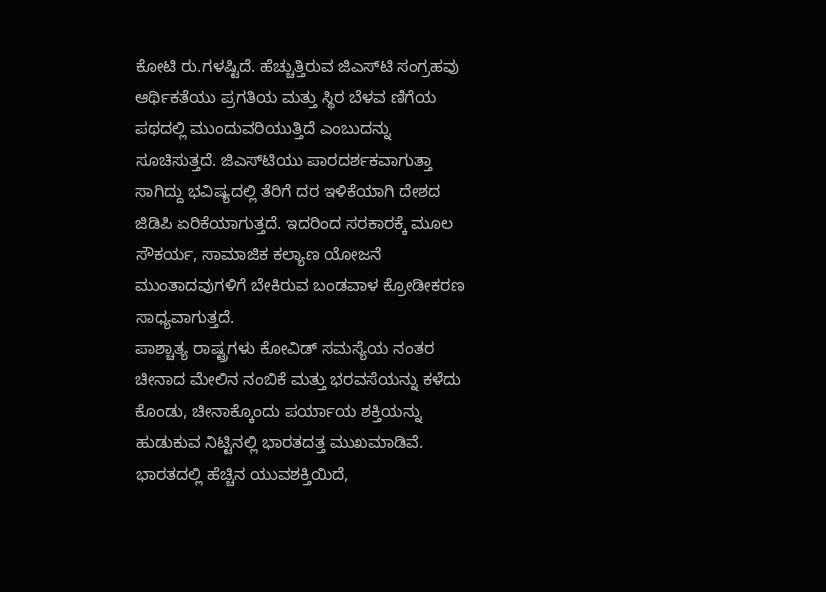ಕೋಟಿ ರು.ಗಳಷ್ಟಿದೆ. ಹೆಚ್ಚುತ್ತಿರುವ ಜಿಎಸ್‌ಟಿ ಸಂಗ್ರಹವು ಆರ್ಥಿಕತೆಯು ಪ್ರಗತಿಯ ಮತ್ತು ಸ್ಥಿರ ಬೆಳವ ಣಿಗೆಯ ಪಥದಲ್ಲಿ ಮುಂದುವರಿಯುತ್ತಿದೆ ಎಂಬುದನ್ನು ಸೂಚಿಸುತ್ತದೆ. ಜಿಎಸ್‌ಟಿಯು ಪಾರದರ್ಶಕವಾಗುತ್ತಾ ಸಾಗಿದ್ದು ಭವಿಷ್ಯದಲ್ಲಿ ತೆರಿಗೆ ದರ ಇಳಿಕೆಯಾಗಿ ದೇಶದ ಜಿಡಿಪಿ ಏರಿಕೆಯಾಗುತ್ತದೆ. ಇದರಿಂದ ಸರಕಾರಕ್ಕೆ ಮೂಲ ಸೌಕರ್ಯ, ಸಾಮಾಜಿಕ ಕಲ್ಯಾಣ ಯೋಜನೆ ಮುಂತಾದವುಗಳಿಗೆ ಬೇಕಿರುವ ಬಂಡವಾಳ ಕ್ರೋಡೀಕರಣ ಸಾಧ್ಯವಾಗುತ್ತದೆ.
ಪಾಶ್ಚಾತ್ಯ ರಾಷ್ಟ್ರಗಳು ಕೋವಿಡ್ ಸಮಸ್ಯೆಯ ನಂತರ ಚೀನಾದ ಮೇಲಿನ ನಂಬಿಕೆ ಮತ್ತು ಭರವಸೆಯನ್ನು ಕಳೆದು ಕೊಂಡು, ಚೀನಾಕ್ಕೊಂದು ಪರ್ಯಾಯ ಶಕ್ತಿಯನ್ನು ಹುಡುಕುವ ನಿಟ್ಟಿನಲ್ಲಿ ಭಾರತದತ್ತ ಮುಖಮಾಡಿವೆ. ಭಾರತದಲ್ಲಿ ಹೆಚ್ಚಿನ ಯುವಶಕ್ತಿಯಿದೆ,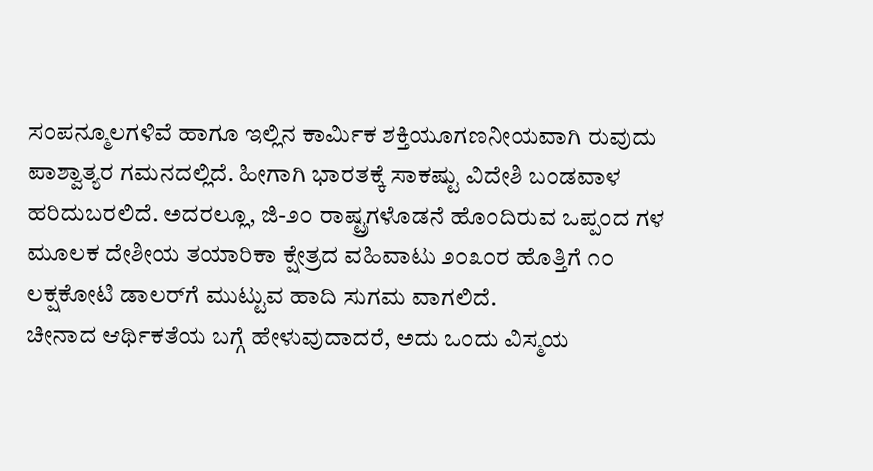ಸಂಪನ್ಮೂಲಗಳಿವೆ ಹಾಗೂ ಇಲ್ಲಿನ ಕಾರ್ಮಿಕ ಶಕ್ತಿಯೂಗಣನೀಯವಾಗಿ ರುವುದು ಪಾಶ್ವಾತ್ಯರ ಗಮನದಲ್ಲಿದೆ. ಹೀಗಾಗಿ ಭಾರತಕ್ಕೆ ಸಾಕಷ್ಟು ವಿದೇಶಿ ಬಂಡವಾಳ ಹರಿದುಬರಲಿದೆ. ಅದರಲ್ಲೂ, ಜಿ-೨೦ ರಾಷ್ಟ್ರಗಳೊಡನೆ ಹೊಂದಿರುವ ಒಪ್ಪಂದ ಗಳ ಮೂಲಕ ದೇಶೀಯ ತಯಾರಿಕಾ ಕ್ಷೇತ್ರದ ವಹಿವಾಟು ೨೦೩೦ರ ಹೊತ್ತಿಗೆ ೧೦ ಲಕ್ಷಕೋಟಿ ಡಾಲರ್‌ಗೆ ಮುಟ್ಟುವ ಹಾದಿ ಸುಗಮ ವಾಗಲಿದೆ.
ಚೀನಾದ ಆರ್ಥಿಕತೆಯ ಬಗ್ಗೆ ಹೇಳುವುದಾದರೆ, ಅದು ಒಂದು ವಿಸ್ಮಯ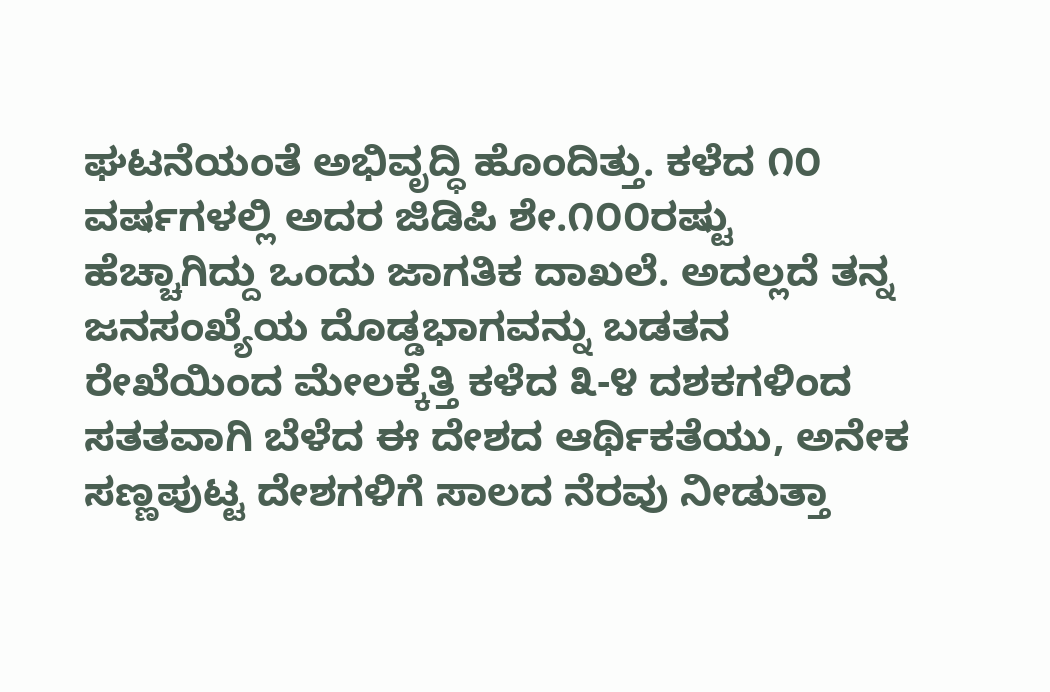ಘಟನೆಯಂತೆ ಅಭಿವೃದ್ಧಿ ಹೊಂದಿತ್ತು. ಕಳೆದ ೧೦ ವರ್ಷಗಳಲ್ಲಿ ಅದರ ಜಿಡಿಪಿ ಶೇ.೧೦೦ರಷ್ಟು ಹೆಚ್ಚಾಗಿದ್ದು ಒಂದು ಜಾಗತಿಕ ದಾಖಲೆ. ಅದಲ್ಲದೆ ತನ್ನ ಜನಸಂಖ್ಯೆಯ ದೊಡ್ಡಭಾಗವನ್ನು ಬಡತನ ರೇಖೆಯಿಂದ ಮೇಲಕ್ಕೆತ್ತಿ ಕಳೆದ ೩-೪ ದಶಕಗಳಿಂದ ಸತತವಾಗಿ ಬೆಳೆದ ಈ ದೇಶದ ಆರ್ಥಿಕತೆಯು, ಅನೇಕ ಸಣ್ಣಪುಟ್ಟ ದೇಶಗಳಿಗೆ ಸಾಲದ ನೆರವು ನೀಡುತ್ತಾ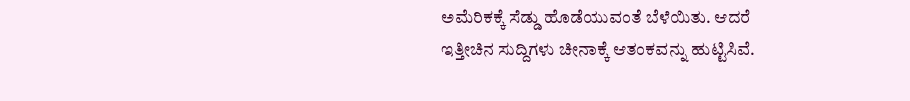ಅಮೆರಿಕಕ್ಕೆ ಸೆಡ್ಡು ಹೊಡೆಯುವಂತೆ ಬೆಳೆಯಿತು. ಆದರೆ ಇತ್ತೀಚಿನ ಸುದ್ದಿಗಳು ಚೀನಾಕ್ಕೆ ಆತಂಕವನ್ನು ಹುಟ್ಟಿಸಿವೆ.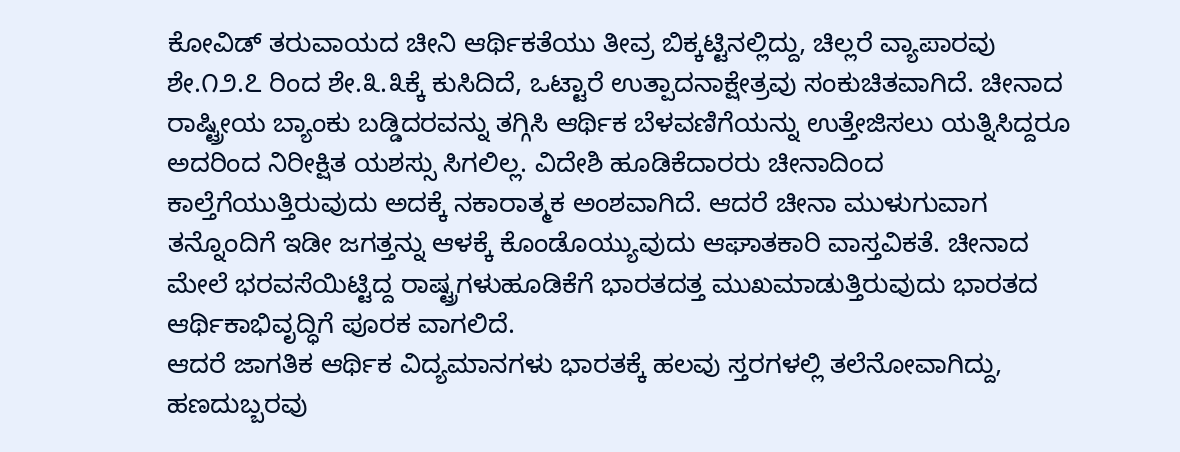ಕೋವಿಡ್ ತರುವಾಯದ ಚೀನಿ ಆರ್ಥಿಕತೆಯು ತೀವ್ರ ಬಿಕ್ಕಟ್ಟಿನಲ್ಲಿದ್ದು, ಚಿಲ್ಲರೆ ವ್ಯಾಪಾರವು ಶೇ.೧೨.೭ ರಿಂದ ಶೇ.೩.೩ಕ್ಕೆ ಕುಸಿದಿದೆ, ಒಟ್ಟಾರೆ ಉತ್ಪಾದನಾಕ್ಷೇತ್ರವು ಸಂಕುಚಿತವಾಗಿದೆ. ಚೀನಾದ ರಾಷ್ಟ್ರೀಯ ಬ್ಯಾಂಕು ಬಡ್ಡಿದರವನ್ನು ತಗ್ಗಿಸಿ ಆರ್ಥಿಕ ಬೆಳವಣಿಗೆಯನ್ನು ಉತ್ತೇಜಿಸಲು ಯತ್ನಿಸಿದ್ದರೂ ಅದರಿಂದ ನಿರೀಕ್ಷಿತ ಯಶಸ್ಸು ಸಿಗಲಿಲ್ಲ. ವಿದೇಶಿ ಹೂಡಿಕೆದಾರರು ಚೀನಾದಿಂದ ಕಾಲ್ತೆಗೆಯುತ್ತಿರುವುದು ಅದಕ್ಕೆ ನಕಾರಾತ್ಮಕ ಅಂಶವಾಗಿದೆ. ಆದರೆ ಚೀನಾ ಮುಳುಗುವಾಗ ತನ್ನೊಂದಿಗೆ ಇಡೀ ಜಗತ್ತನ್ನು ಆಳಕ್ಕೆ ಕೊಂಡೊಯ್ಯುವುದು ಆಘಾತಕಾರಿ ವಾಸ್ತವಿಕತೆ. ಚೀನಾದ ಮೇಲೆ ಭರವಸೆಯಿಟ್ಟಿದ್ದ ರಾಷ್ಟ್ರಗಳುಹೂಡಿಕೆಗೆ ಭಾರತದತ್ತ ಮುಖಮಾಡುತ್ತಿರುವುದು ಭಾರತದ ಆರ್ಥಿಕಾಭಿವೃದ್ಧಿಗೆ ಪೂರಕ ವಾಗಲಿದೆ.
ಆದರೆ ಜಾಗತಿಕ ಆರ್ಥಿಕ ವಿದ್ಯಮಾನಗಳು ಭಾರತಕ್ಕೆ ಹಲವು ಸ್ತರಗಳಲ್ಲಿ ತಲೆನೋವಾಗಿದ್ದು, ಹಣದುಬ್ಬರವು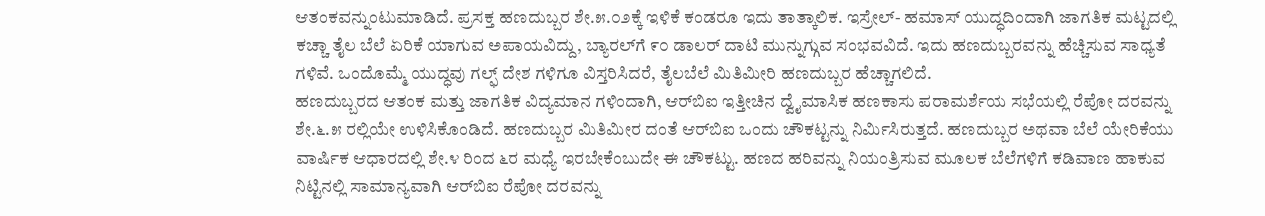ಆತಂಕವನ್ನುಂಟುಮಾಡಿದೆ. ಪ್ರಸಕ್ತ ಹಣದುಬ್ಬರ ಶೇ.೫.೦೨ಕ್ಕೆ ಇಳಿಕೆ ಕಂಡರೂ ಇದು ತಾತ್ಕಾಲಿಕ. ಇಸ್ರೇಲ್- ಹಮಾಸ್ ಯುದ್ಧದಿಂದಾಗಿ ಜಾಗತಿಕ ಮಟ್ಟದಲ್ಲಿ ಕಚ್ಚಾ ತೈಲ ಬೆಲೆ ಏರಿಕೆ ಯಾಗುವ ಅಪಾಯವಿದ್ದು, ಬ್ಯಾರಲ್‌ಗೆ ೯೦ ಡಾಲರ್ ದಾಟಿ ಮುನ್ನುಗ್ಗುವ ಸಂಭವವಿದೆ. ಇದು ಹಣದುಬ್ಬರವನ್ನು ಹೆಚ್ಚಿಸುವ ಸಾಧ್ಯತೆ ಗಳಿವೆ. ಒಂದೊಮ್ಮೆ ಯುದ್ಧವು ಗಲ್ಫ್ ದೇಶ ಗಳಿಗೂ ವಿಸ್ತರಿಸಿದರೆ, ತೈಲಬೆಲೆ ಮಿತಿಮೀರಿ ಹಣದುಬ್ಬರ ಹೆಚ್ಚಾಗಲಿದೆ.
ಹಣದುಬ್ಬರದ ಆತಂಕ ಮತ್ತು ಜಾಗತಿಕ ವಿದ್ಯಮಾನ ಗಳಿಂದಾಗಿ, ಆರ್‌ಬಿಐ ಇತ್ತೀಚಿನ ದ್ವೈಮಾಸಿಕ ಹಣಕಾಸು ಪರಾಮರ್ಶೆಯ ಸಭೆಯಲ್ಲಿ ರೆಪೋ ದರವನ್ನು ಶೇ.೬.೫ ರಲ್ಲಿಯೇ ಉಳಿಸಿಕೊಂಡಿದೆ. ಹಣದುಬ್ಬರ ಮಿತಿಮೀರ ದಂತೆ ಆರ್‌ಬಿಐ ಒಂದು ಚೌಕಟ್ಟನ್ನು ನಿರ್ಮಿಸಿರುತ್ತದೆ. ಹಣದುಬ್ಬರ ಅಥವಾ ಬೆಲೆ ಯೇರಿಕೆಯು ವಾರ್ಷಿಕ ಆಧಾರದಲ್ಲಿ ಶೇ.೪ ರಿಂದ ೬ರ ಮಧ್ಯೆ ಇರಬೇಕೆಂಬುದೇ ಈ ಚೌಕಟ್ಟು. ಹಣದ ಹರಿವನ್ನು ನಿಯಂತ್ರಿಸುವ ಮೂಲಕ ಬೆಲೆಗಳಿಗೆ ಕಡಿವಾಣ ಹಾಕುವ ನಿಟ್ಟಿನಲ್ಲಿ ಸಾಮಾನ್ಯವಾಗಿ ಆರ್‌ಬಿಐ ರೆಪೋ ದರವನ್ನು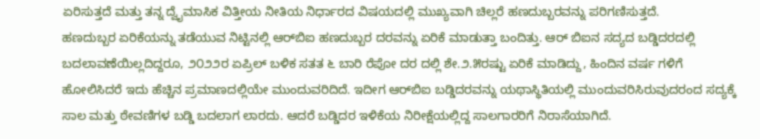ಏರಿಸುತ್ತದೆ ಮತ್ತು ತನ್ನ ದ್ವೈಮಾಸಿಕ ವಿತ್ತೀಯ ನೀತಿಯ ನಿರ್ಧಾರದ ವಿಷಯದಲ್ಲಿ ಮುಖ್ಯವಾಗಿ ಚಿಲ್ಲರೆ ಹಣದುಬ್ಬರವನ್ನು ಪರಿಗಣಿಸುತ್ತದೆ.
ಹಣದುಬ್ಬರ ಏರಿಕೆಯನ್ನು ತಡೆಯುವ ನಿಟ್ಟಿನಲ್ಲಿ ಆರ್‌ಬಿಐ ಹಣದುಬ್ಬರ ದರವನ್ನು ಏರಿಕೆ ಮಾಡುತ್ತಾ ಬಂದಿತ್ತು. ಆರ್ ಬಿಐನ ಸದ್ಯದ ಬಡ್ಡಿದರದಲ್ಲಿ ಬದಲಾವಣೆಯಿಲ್ಲದಿದ್ದರೂ, ೨೦೨೨ರ ಏಪ್ರಿಲ್ ಬಳಿಕ ಸತತ ೬ ಬಾರಿ ರೆಪೋ ದರ ದಲ್ಲಿ ಶೇ.೨.೫ರಷ್ಟು ಏರಿಕೆ ಮಾಡಿದ್ದು, ಹಿಂದಿನ ವರ್ಷ ಗಳಿಗೆ ಹೋಲಿಸಿದರೆ ಇದು ಹೆಚ್ಚಿನ ಪ್ರಮಾಣದಲ್ಲಿಯೇ ಮುಂದುವರಿದಿದೆ. ಇದೀಗ ಆರ್‌ಬಿಐ ಬಡ್ಡಿದರವನ್ನು ಯಥಾಸ್ಥಿತಿಯಲ್ಲಿ ಮುಂದುವರಿಸಿರುವುದರಂದ ಸದ್ಯಕ್ಕೆ ಸಾಲ ಮತ್ತು ಠೇವಣಿಗಳ ಬಡ್ಡಿ ಬದಲಾಗ ಲಾರದು. ಆದರೆ ಬಡ್ಡಿದರ ಇಳಿಕೆಯ ನಿರೀಕ್ಷೆಯಲ್ಲಿದ್ದ ಸಾಲಗಾರರಿಗೆ ನಿರಾಸೆಯಾಗಿದೆ.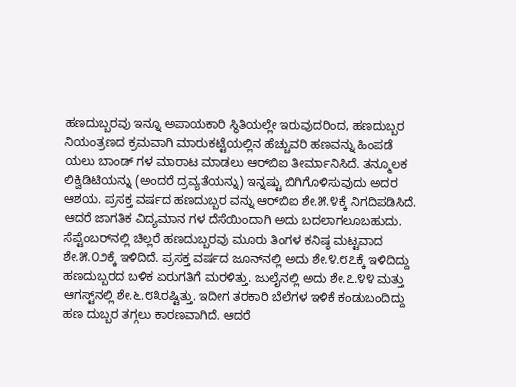ಹಣದುಬ್ಬರವು ಇನ್ನೂ ಅಪಾಯಕಾರಿ ಸ್ಥಿತಿಯಲ್ಲೇ ಇರುವುದರಿಂದ, ಹಣದುಬ್ಬರ ನಿಯಂತ್ರಣದ ಕ್ರಮವಾಗಿ ಮಾರುಕಟ್ಟೆಯಲ್ಲಿನ ಹೆಚ್ಚುವರಿ ಹಣವನ್ನು ಹಿಂಪಡೆ ಯಲು ಬಾಂಡ್ ಗಳ ಮಾರಾಟ ಮಾಡಲು ಆರ್‌ಬಿಐ ತೀರ್ಮಾನಿಸಿದೆ. ತನ್ಮೂಲಕ ಲಿಕ್ವಿಡಿಟಿಯನ್ನು (ಅಂದರೆ ದ್ರವ್ಯತೆಯನ್ನು) ಇನ್ನಷ್ಟು ಬಿಗಿಗೊಳಿಸುವುದು ಅದರ ಆಶಯ. ಪ್ರಸಕ್ತ ವರ್ಷದ ಹಣದುಬ್ಬರ ವನ್ನು ಆರ್‌ಬಿಐ ಶೇ.೫.೪ಕ್ಕೆ ನಿಗದಿಪಡಿಸಿದೆ. ಆದರೆ ಜಾಗತಿಕ ವಿದ್ಯಮಾನ ಗಳ ದೆಸೆಯಿಂದಾಗಿ ಅದು ಬದಲಾಗಲೂಬಹುದು.
ಸೆಪ್ಟೆಂಬರ್‌ನಲ್ಲಿ ಚಿಲ್ಲರೆ ಹಣದುಬ್ಬರವು ಮೂರು ತಿಂಗಳ ಕನಿಷ್ಠ ಮಟ್ಟವಾದ ಶೇ.೫.೦೨ಕ್ಕೆ ಇಳಿದಿದೆ. ಪ್ರಸಕ್ತ ವರ್ಷದ ಜೂನ್‌ನಲ್ಲಿ ಅದು ಶೇ.೪.೮೭ಕ್ಕೆ ಇಳಿದಿದ್ದು ಹಣದುಬ್ಬರದ ಬಳಿಕ ಏರುಗತಿಗೆ ಮರಳಿತ್ತು. ಜುಲೈನಲ್ಲಿ ಅದು ಶೇ.೭.೪೪ ಮತ್ತು ಆಗಸ್ಟ್‌ನಲ್ಲಿ ಶೇ.೬.೮೩ರಷ್ಟಿತ್ತು. ಇದೀಗ ತರಕಾರಿ ಬೆಲೆಗಳ ಇಳಿಕೆ ಕಂಡುಬಂದಿದ್ದು ಹಣ ದುಬ್ಬರ ತಗ್ಗಲು ಕಾರಣವಾಗಿದೆ. ಆದರೆ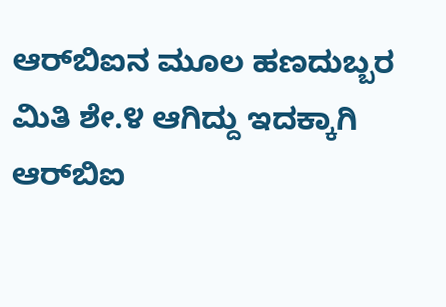ಆರ್‌ಬಿಐನ ಮೂಲ ಹಣದುಬ್ಬರ ಮಿತಿ ಶೇ.೪ ಆಗಿದ್ದು ಇದಕ್ಕಾಗಿ ಆರ್‌ಬಿಐ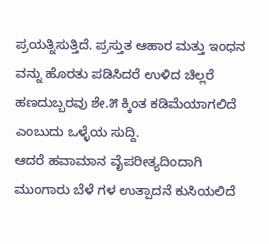ಪ್ರಯತ್ನಿಸುತ್ತಿದೆ. ಪ್ರಸ್ತುತ ಆಹಾರ ಮತ್ತು ಇಂಧನ ವನ್ನು ಹೊರತು ಪಡಿಸಿದರೆ ಉಳಿದ ಚಿಲ್ಲರೆ ಹಣದುಬ್ಬರವು ಶೇ.೫ ಕ್ಕಿಂತ ಕಡಿಮೆಯಾಗಲಿದೆ ಎಂಬುದು ಒಳ್ಳೆಯ ಸುದ್ದಿ.
ಆದರೆ ಹವಾಮಾನ ವೈಪರೀತ್ಯದಿಂದಾಗಿ ಮುಂಗಾರು ಬೆಳೆ ಗಳ ಉತ್ಪಾದನೆ ಕುಸಿಯಲಿದೆ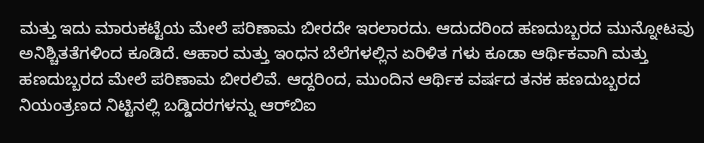ಮತ್ತು ಇದು ಮಾರುಕಟ್ಟೆಯ ಮೇಲೆ ಪರಿಣಾಮ ಬೀರದೇ ಇರಲಾರದು. ಆದುದರಿಂದ ಹಣದುಬ್ಬರದ ಮುನ್ನೋಟವು ಅನಿಶ್ಚಿತತೆಗಳಿಂದ ಕೂಡಿದೆ. ಆಹಾರ ಮತ್ತು ಇಂಧನ ಬೆಲೆಗಳಲ್ಲಿನ ಏರಿಳಿತ ಗಳು ಕೂಡಾ ಆರ್ಥಿಕವಾಗಿ ಮತ್ತು ಹಣದುಬ್ಬರದ ಮೇಲೆ ಪರಿಣಾಮ ಬೀರಲಿವೆ. ಆದ್ದರಿಂದ, ಮುಂದಿನ ಆರ್ಥಿಕ ವರ್ಷದ ತನಕ ಹಣದುಬ್ಬರದ ನಿಯಂತ್ರಣದ ನಿಟ್ಟಿನಲ್ಲಿ ಬಡ್ಡಿದರಗಳನ್ನು ಆರ್‌ಬಿಐ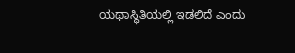ಯಥಾಸ್ಥಿತಿಯಲ್ಲಿ ಇಡಲಿದೆ ಎಂದು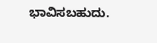ಭಾವಿಸಬಹುದು.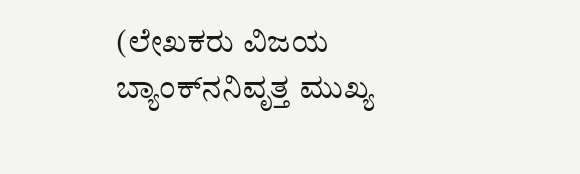(ಲೇಖಕರು ವಿಜಯ ಬ್ಯಾಂಕ್‌ನನಿವೃತ್ತ ಮುಖ್ಯ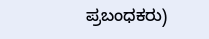ಪ್ರಬಂಧಕರು)